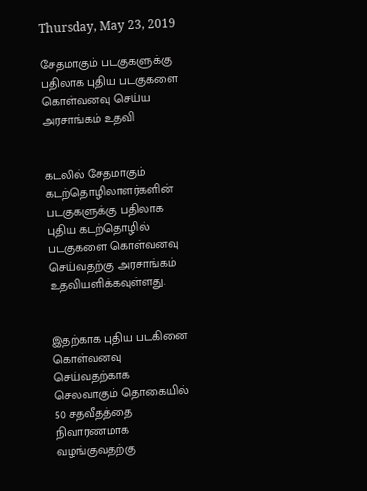Thursday, May 23, 2019

சேதமாகும் படகுகளுக்கு பதிலாக புதிய படகுகளை கொள்வனவு செய்ய அரசாங்கம் உதவி


கடலில் சேதமாகும் கடற்தொழிலாளர்களின் படகுகளுக்கு பதிலாக புதிய கடற்தொழில் படகுகளை கொள்வனவு செய்வதற்கு அரசாங்கம் உதவியளிக்கவுள்ளது.


இதற்காக புதிய படகினை கொள்வனவு செய்வதற்காக செலவாகும் தொகையில் 50 சதவீதத்தை நிவாரணமாக வழங்குவதற்கு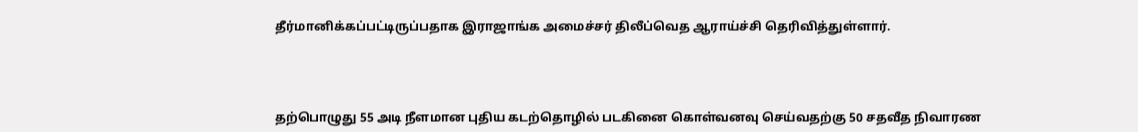தீர்மானிக்கப்பட்டிருப்பதாக இராஜாங்க அமைச்சர் திலீப்வெத ஆராய்ச்சி தெரிவித்துள்ளார்.



தற்பொழுது 55 அடி நீளமான புதிய கடற்தொழில் படகினை கொள்வனவு செய்வதற்கு 50 சதவீத நிவாரண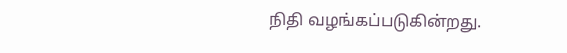நிதி வழங்கப்படுகின்றது.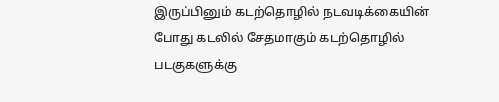இருப்பினும் கடற்தொழில் நடவடிக்கையின் போது கடலில் சேதமாகும் கடற்தொழில் படகுகளுக்கு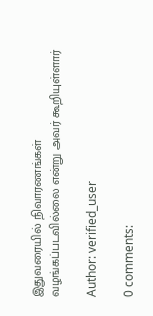இதுவரையில் நிவாரணங்கள் வழங்கப்படவில்லை என்று அவர் கூறியுள்ளார்

Author: verified_user

0 comments: